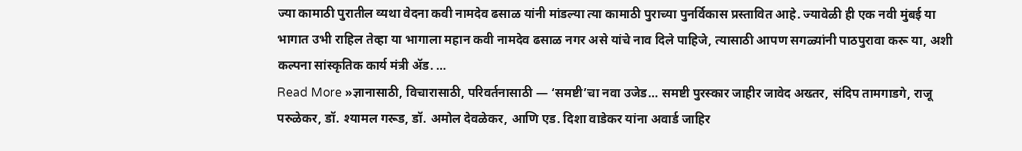ज्या कामाठी पुरातील व्यथा वेदना कवी नामदेव ढसाळ यांनी मांडल्या त्या कामाठी पुराच्या पुनर्विकास प्रस्तावित आहे. ज्यावेळी ही एक नवी मुंबई या भागात उभी राहिल तेव्हा या भागाला महान कवी नामदेव ढसाळ नगर असे यांचे नाव दिले पाहिजे, त्यासाठी आपण सगळ्यांनी पाठपुरावा करू या, अशी कल्पना सांस्कृतिक कार्य मंत्री ॲड. …
Read More »ज्ञानासाठी, विचारासाठी, परिवर्तनासाठी — ‘समष्टी’चा नवा उजेड… समष्टी पुरस्कार जाहीर जावेद अख्तर, संदिप तामगाडगे, राजू परुळेकर, डॉ. श्यामल गरूड, डॉ. अमोल देवळेकर, आणि एड. दिशा वाडेकर यांना अवार्ड जाहिर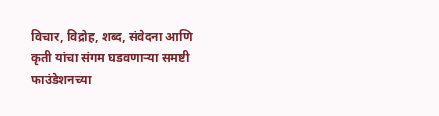विचार, विद्रोह, शब्द, संवेदना आणि कृती यांचा संगम घडवणाऱ्या समष्टी फाउंडेशनच्या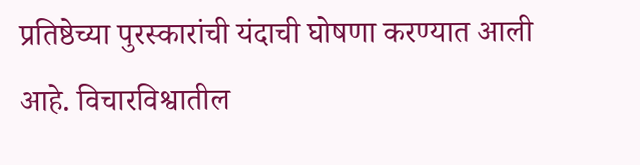प्रतिष्ठेच्या पुरस्कारांची यंदाची घोषणा करण्यात आली आहे. विचारविश्वातील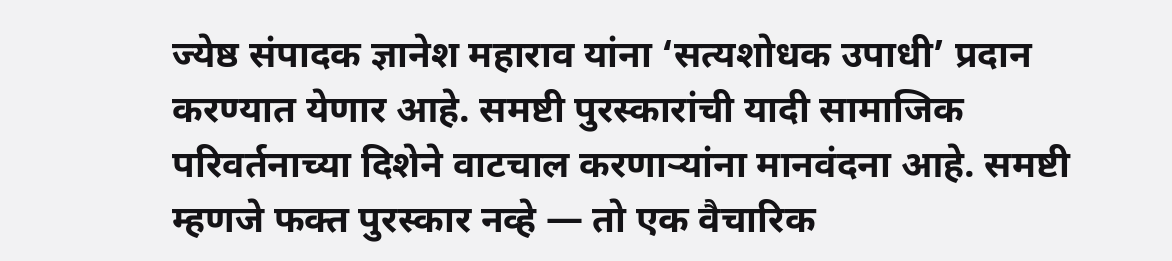ज्येष्ठ संपादक ज्ञानेश महाराव यांना ‘सत्यशोधक उपाधी’ प्रदान करण्यात येणार आहे. समष्टी पुरस्कारांची यादी सामाजिक परिवर्तनाच्या दिशेने वाटचाल करणाऱ्यांना मानवंदना आहे. समष्टी म्हणजे फक्त पुरस्कार नव्हे — तो एक वैचारिक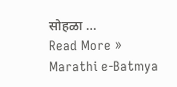सोहळा …
Read More »
Marathi e-Batmya